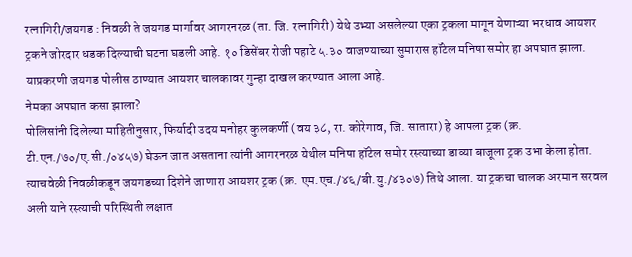रत्नागिरी/जयगड : निवळी ते जयगड मार्गावर आगरनरळ (ता. जि. रत्नागिरी) येथे उभ्या असलेल्या एका ट्रकला मागून येणाऱ्या भरधाव आयशर ट्रकने जोरदार धडक दिल्याची घटना घडली आहे. १० डिसेंबर रोजी पहाटे ५.३० वाजण्याच्या सुमारास हॉटेल मनिषा समोर हा अपघात झाला. याप्रकरणी जयगड पोलीस ठाण्यात आयशर चालकावर गुन्हा दाखल करण्यात आला आहे.
नेमका अपघात कसा झाला?
पोलिसांनी दिलेल्या माहितीनुसार, फिर्यादी उदय मनोहर कुलकर्णी (वय ३८, रा. कोरेगाव, जि. सातारा) हे आपला ट्रक (क्र. टी.एन./७०/ए.सी./०४५७) घेऊन जात असताना त्यांनी आगरनरळ येथील मनिषा हॉटेल समोर रस्त्याच्या डाव्या बाजूला ट्रक उभा केला होता.
त्याचवेळी निवळीकडून जयगडच्या दिशेने जाणारा आयशर ट्रक (क्र. एम.एच./४६/बी.यु./४३०७) तिथे आला. या ट्रकचा चालक अरमान सरवल अली याने रस्त्याची परिस्थिती लक्षात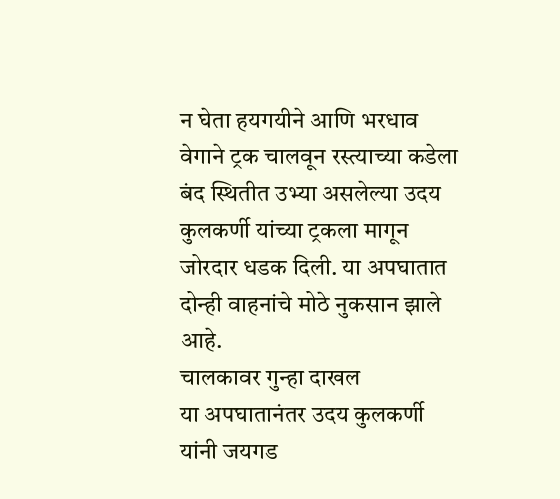न घेता हयगयीने आणि भरधाव वेगाने ट्रक चालवून रस्त्याच्या कडेला बंद स्थितीत उभ्या असलेल्या उदय कुलकर्णी यांच्या ट्रकला मागून जोरदार धडक दिली. या अपघातात दोन्ही वाहनांचे मोठे नुकसान झाले आहे.
चालकावर गुन्हा दाखल
या अपघातानंतर उदय कुलकर्णी यांनी जयगड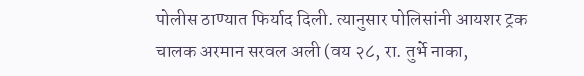पोलीस ठाण्यात फिर्याद दिली. त्यानुसार पोलिसांनी आयशर ट्रक चालक अरमान सरवल अली (वय २८, रा. तुर्भे नाका,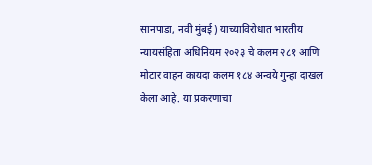सानपाडा, नवी मुंबई) याच्याविरोधात भारतीय न्यायसंहिता अधिनियम २०२३ चे कलम २८१ आणि मोटार वाहन कायदा कलम १८४ अन्वये गुन्हा दाखल केला आहे. या प्रकरणाचा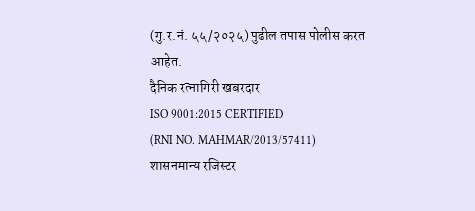(गु.र.नं. ५५/२०२५) पुढील तपास पोलीस करत आहेत.
दैनिक रत्नागिरी खबरदार
ISO 9001:2015 CERTIFIED
(RNI NO. MAHMAR/2013/57411)
शासनमान्य रजिस्टर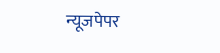न्यूजपेपर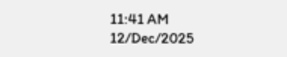11:41 AM 12/Dec/2025